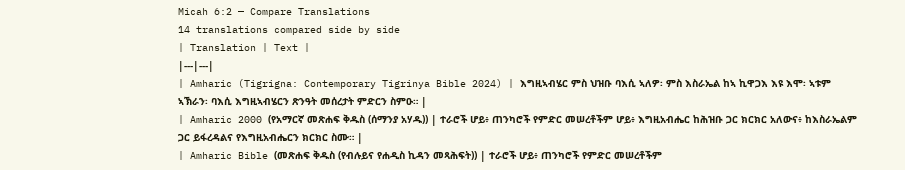Micah 6:2 — Compare Translations
14 translations compared side by side
| Translation | Text |
|---|---|
| Amharic (Tigrigna: Contemporary Tigrinya Bible 2024) | እግዚኣብሄር ምስ ህዝቡ ባእሲ ኣለዎ፡ ምስ እስራኤል ከኣ ኪዋጋእ እዩ እሞ፡ ኣቱም ኣኽራን፡ ባእሲ እግዚኣብሄርን ጽንዓት መሰረታት ምድርን ስምዑ። |
| Amharic 2000 (የአማርኛ መጽሐፍ ቅዱስ (ሰማንያ አሃዱ)) | ተራሮች ሆይ፥ ጠንካሮች የምድር መሠረቶችም ሆይ፥ እግዚአብሔር ከሕዝቡ ጋር ክርክር አለውና፥ ከእስራኤልም ጋር ይፋረዳልና የእግዚአብሔርን ክርክር ስሙ። |
| Amharic Bible (መጽሐፍ ቅዱስ (የብሉይና የሐዲስ ኪዳን መጻሕፍት)) | ተራሮች ሆይ፥ ጠንካሮች የምድር መሠረቶችም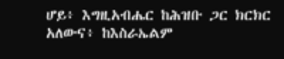ሆይ፥ እግዚአብሔር ከሕዝቡ ጋር ክርክር አለውና፥ ከእስራኤልም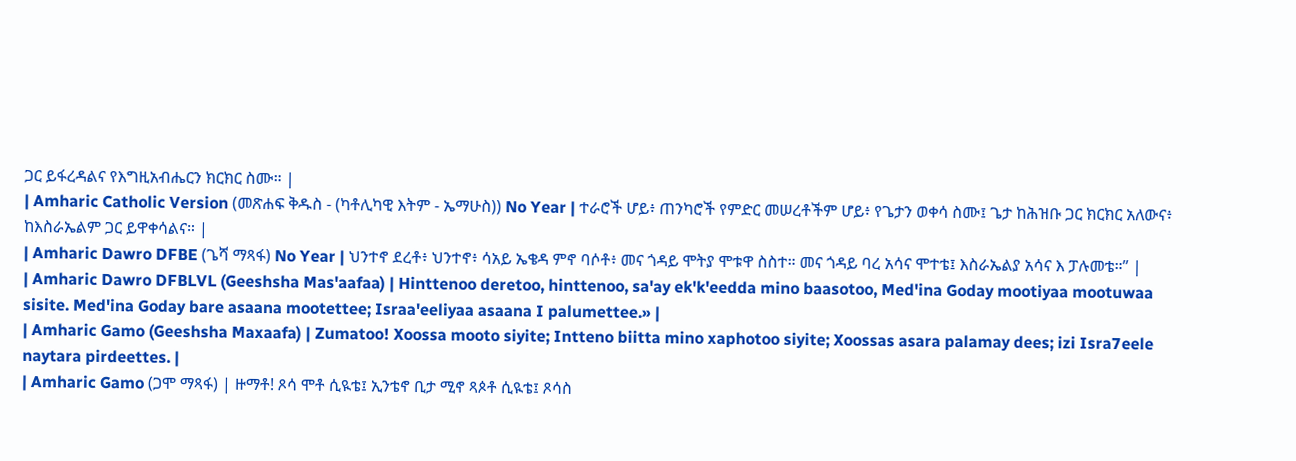ጋር ይፋረዳልና የእግዚአብሔርን ክርክር ስሙ። |
| Amharic Catholic Version (መጽሐፍ ቅዱስ - (ካቶሊካዊ እትም - ኤማሁስ)) No Year | ተራሮች ሆይ፥ ጠንካሮች የምድር መሠረቶችም ሆይ፥ የጌታን ወቀሳ ስሙ፤ ጌታ ከሕዝቡ ጋር ክርክር አለውና፥ ከእስራኤልም ጋር ይዋቀሳልና። |
| Amharic Dawro DFBE (ጌሻ ማጻፋ) No Year | ህንተኖ ደረቶ፥ ህንተኖ፥ ሳአይ ኤቄዳ ምኖ ባሶቶ፥ መና ጎዳይ ሞትያ ሞቱዋ ስስተ። መና ጎዳይ ባረ አሳና ሞተቴ፤ እስራኤልያ አሳና እ ፓሉመቴ።” |
| Amharic Dawro DFBLVL (Geeshsha Mas'aafaa) | Hinttenoo deretoo, hinttenoo, sa'ay ek'k'eedda mino baasotoo, Med'ina Goday mootiyaa mootuwaa sisite. Med'ina Goday bare asaana mootettee; Israa'eeliyaa asaana I palumettee.» |
| Amharic Gamo (Geeshsha Maxaafa) | Zumatoo! Xoossa mooto siyite; Intteno biitta mino xaphotoo siyite; Xoossas asara palamay dees; izi Isra7eele naytara pirdeettes. |
| Amharic Gamo (ጋሞ ማጻፋ) | ዙማቶ! ጾሳ ሞቶ ሲዪቴ፤ ኢንቴኖ ቢታ ሚኖ ጻጶቶ ሲዪቴ፤ ጾሳስ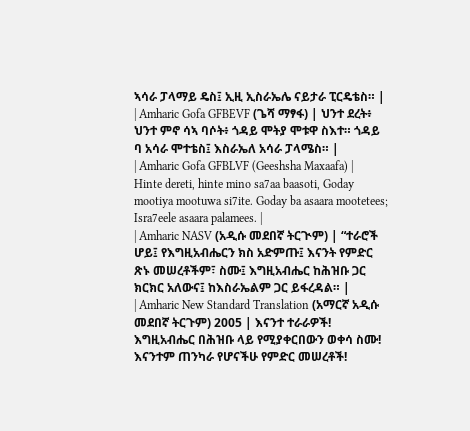ኣሳራ ፓላማይ ዴስ፤ ኢዚ ኢስራኤሌ ናይታራ ፒርዴቴስ። |
| Amharic Gofa GFBEVF (ጌሻ ማፃፋ) | ህንተ ደረት፥ ህንተ ምኖ ሳኣ ባሶት፥ ጎዳይ ሞትያ ሞቱዋ ስእተ። ጎዳይ ባ አሳራ ሞተቴስ፤ እስራኤለ አሳራ ፓላሜስ። |
| Amharic Gofa GFBLVF (Geeshsha Maxaafa) | Hinte dereti, hinte mino sa7aa baasoti, Goday mootiya mootuwa si7ite. Goday ba asaara mootetees; Isra7eele asaara palamees. |
| Amharic NASV (አዲሱ መደበኛ ትርጒም) | “ተራሮች ሆይ፤ የእግዚአብሔርን ክስ አድምጡ፤ እናንት የምድር ጽኑ መሠረቶችም፣ ስሙ፤ እግዚአብሔር ከሕዝቡ ጋር ክርክር አለውና፤ ከእስራኤልም ጋር ይፋረዳል። |
| Amharic New Standard Translation (አማርኛ አዲሱ መደበኛ ትርጉም) 2005 | እናንተ ተራራዎች! እግዚአብሔር በሕዝቡ ላይ የሚያቀርበውን ወቀሳ ስሙ! እናንተም ጠንካራ የሆናችሁ የምድር መሠረቶች!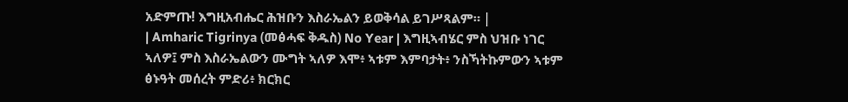አድምጡ! እግዚአብሔር ሕዝቡን እስራኤልን ይወቅሳል ይገሥጻልም። |
| Amharic Tigrinya (መፅሓፍ ቅዱስ) No Year | እግዚኣብሄር ምስ ህዝቡ ነገር ኣለዎ፤ ምስ እስራኤልውን ሙግት ኣለዎ እሞ፥ ኣቱም እምባታት፥ ንስኻትኩምውን ኣቱም ፅኑዓት መሰረት ምድሪ፥ ክርክር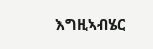እግዚኣብሄር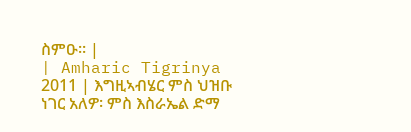ስምዑ። |
| Amharic Tigrinya 2011 | እግዚኣብሄር ምስ ህዝቡ ነገር አለዎ፡ ምስ እስራኤል ድማ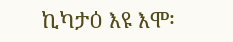ኪካታዕ እዩ እሞ፡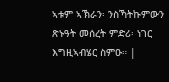ኣቱም ኣኽራን፡ ንስኻትኩምውን ጽኑዓት መሰረት ምድሪ፡ ነገር እግዚኣብሄር ስምዑ። |